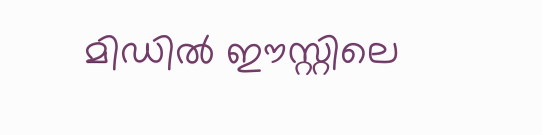മിഡിൽ ഈസ്റ്റിലെ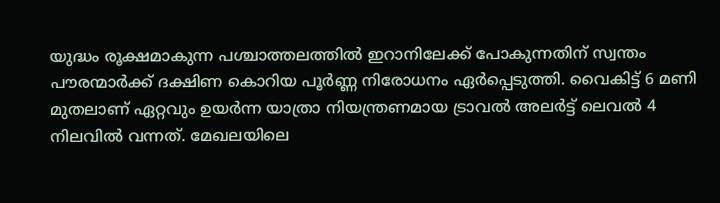യുദ്ധം രൂക്ഷമാകുന്ന പശ്ചാത്തലത്തിൽ ഇറാനിലേക്ക് പോകുന്നതിന് സ്വന്തം പൗരന്മാർക്ക് ദക്ഷിണ കൊറിയ പൂർണ്ണ നിരോധനം ഏർപ്പെടുത്തി. വൈകിട്ട് 6 മണി മുതലാണ് ഏറ്റവും ഉയർന്ന യാത്രാ നിയന്ത്രണമായ ട്രാവൽ അലർട്ട് ലെവൽ 4 നിലവിൽ വന്നത്. മേഖലയിലെ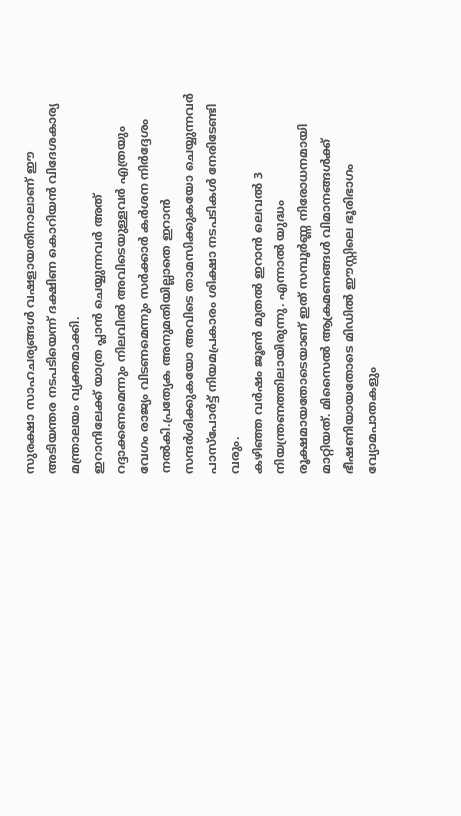സുരക്ഷാ സാഹചര്യങ്ങൾ വഷളായതിനാലാണ് ഈ അടിയന്തര നടപടിയെന്ന് ദക്ഷിണ കൊറിയൻ വിദേശകാര്യ മന്ത്രാലയം വ്യക്തമാക്കി.
ഇറാനിലേക്ക് യാത്ര പ്ലാൻ ചെയ്യുന്നവർ അത് റദ്ദാക്കണമെന്നും നിലവിൽ അവിടെയുള്ളവർ എത്രയും വേഗം രാജ്യം വിടണമെന്നും സർക്കാർ കർശന നിർദ്ദേശം നൽകി.പ്രത്യേക അനുമതിയില്ലാതെ ഇറാൻ സന്ദർശിക്കുകയോ അവിടെ താമസിക്കുകയോ ചെയ്യുന്നവർ പാസ്പോർട്ട് നിയമപ്രകാരം ശിക്ഷാ നടപടികൾ നേരിടേണ്ടി വരും.
കഴിഞ്ഞ വർഷം ജൂൺ മുതൽ ഇറാൻ ലെവൽ 3 നിയന്ത്രണത്തിലായിരുന്നു. എന്നാൽ യുദ്ധം രൂക്ഷമായതോടെയാണ് ഇത് സമ്പൂർണ്ണ നിരോധനമായി മാറ്റിയത്. മിസൈൽ ആക്രമണങ്ങൾ വിമാനങ്ങൾക്ക് ഭീഷണിയായതോടെ മിഡിൽ ഈസ്റ്റിലെ ഭൂരിഭാഗം വ്യോമപാതകളും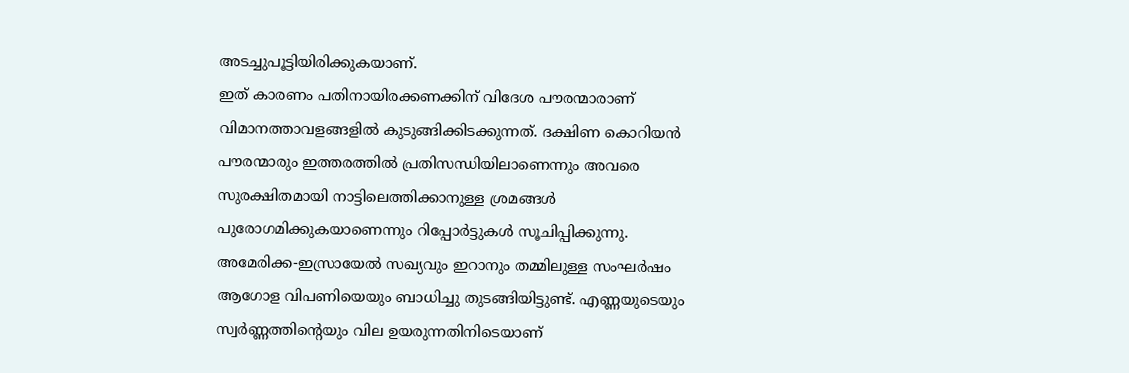അടച്ചുപൂട്ടിയിരിക്കുകയാണ്.
ഇത് കാരണം പതിനായിരക്കണക്കിന് വിദേശ പൗരന്മാരാണ് വിമാനത്താവളങ്ങളിൽ കുടുങ്ങിക്കിടക്കുന്നത്. ദക്ഷിണ കൊറിയൻ പൗരന്മാരും ഇത്തരത്തിൽ പ്രതിസന്ധിയിലാണെന്നും അവരെ സുരക്ഷിതമായി നാട്ടിലെത്തിക്കാനുള്ള ശ്രമങ്ങൾ പുരോഗമിക്കുകയാണെന്നും റിപ്പോർട്ടുകൾ സൂചിപ്പിക്കുന്നു.
അമേരിക്ക-ഇസ്രായേൽ സഖ്യവും ഇറാനും തമ്മിലുള്ള സംഘർഷം ആഗോള വിപണിയെയും ബാധിച്ചു തുടങ്ങിയിട്ടുണ്ട്. എണ്ണയുടെയും സ്വർണ്ണത്തിന്റെയും വില ഉയരുന്നതിനിടെയാണ്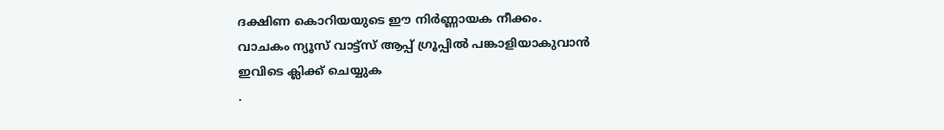ദക്ഷിണ കൊറിയയുടെ ഈ നിർണ്ണായക നീക്കം.
വാചകം ന്യൂസ് വാട്ട്സ് ആപ്പ് ഗ്രൂപ്പിൽ പങ്കാളിയാകുവാൻ
ഇവിടെ ക്ലിക്ക് ചെയ്യുക
.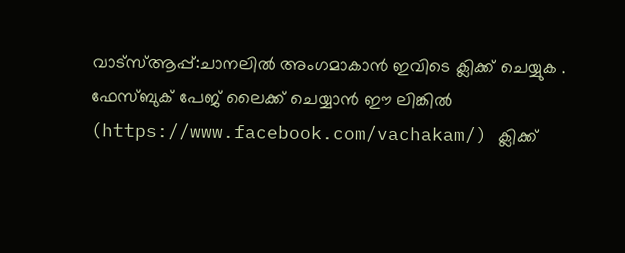വാട്സ്ആപ്പ്:ചാനലിൽ അംഗമാകാൻ ഇവിടെ ക്ലിക്ക് ചെയ്യുക .
ഫേസ്ബുക് പേജ് ലൈക്ക് ചെയ്യാൻ ഈ ലിങ്കിൽ (https://www.facebook.com/vachakam/) ക്ലിക്ക്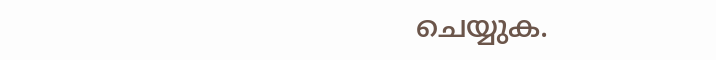ചെയ്യുക.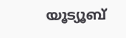യൂട്യൂബ്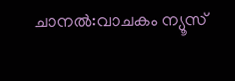ചാനൽ:വാചകം ന്യൂസ്